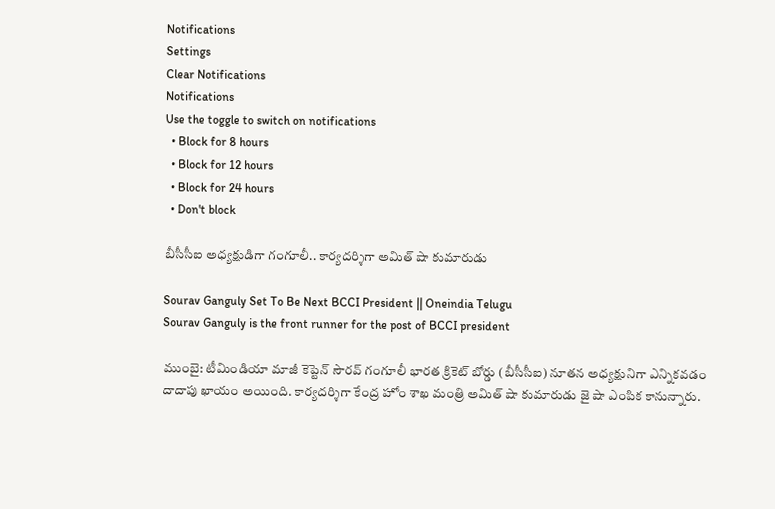Notifications
Settings
Clear Notifications
Notifications
Use the toggle to switch on notifications
  • Block for 8 hours
  • Block for 12 hours
  • Block for 24 hours
  • Don't block

బీసీసీఐ అధ్యక్షుడిగా గంగూలీ.. కార్యదర్శిగా అమిత్‌ షా కుమారుడు

Sourav Ganguly Set To Be Next BCCI President || Oneindia Telugu
Sourav Ganguly is the front runner for the post of BCCI president

ముంబై: టీమిండియా మాజీ కెప్టెన్‌ సౌరవ్‌ గంగూలీ భారత క్రికెట్‌ బోర్డు (బీసీసీఐ) నూతన అధ్యక్షునిగా ఎన్నికవడం దాదాపు ఖాయం అయింది. కార్యదర్శిగా కేంద్ర హోం శాఖ మంత్రి అమిత్‌ షా కుమారుడు జై షా ఎంపిక కానున్నారు.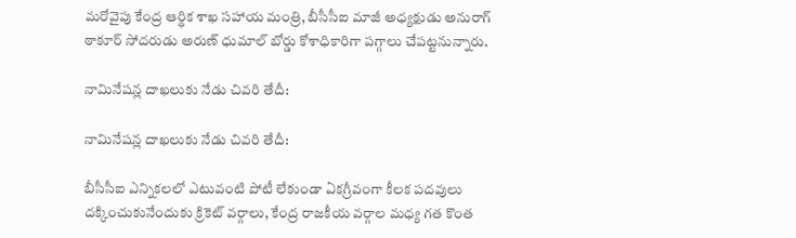మరోవైపు కేంద్ర ఆర్థిక శాఖ సహాయ మంత్రి, బీసీసీఐ మాజీ అధ్యక్షుడు అనురాగ్‌ ఠాకూర్‌ సోదరుడు అరుణ్‌ ధుమాల్‌ బోర్డు కోశాధికారిగా పగ్గాలు చేపట్టనున్నారు.

నామినేషన్ల దాఖలుకు నేడు చివరి తేదీ:

నామినేషన్ల దాఖలుకు నేడు చివరి తేదీ:

బీసీసీఐ ఎన్నికలలో ఎటువంటి పోటీ లేకుండా ఏకగ్రీవంగా కీలక పదవులు దక్కించుకునేందుకు క్రికెట్‌ వర్గాలు, కేంద్ర రాజకీయ వర్గాల మధ్య గత కొంత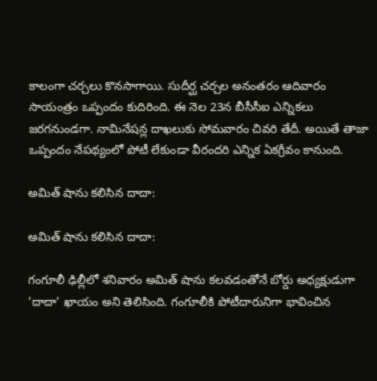కాలంగా చర్చలు కొనసాగాయి. సుదీర్ఘ చర్చల అనంతరం ఆదివారం సాయంత్రం ఒప్పందం కుదిరింది. ఈ నెల 23న బీసీసీఐ ఎన్నికలు జరగనుండగా. నామినేషన్ల దాఖలుకు సోమవారం చివరి తేదీ. అయితే తాజా ఒప్పందం నేపథ్యంలో పోటీ లేకుండా వీరందరి ఎన్నిక ఏకగ్రీవం కానుంది.

అమిత్‌ షాను కలిసిన దాదా:

అమిత్‌ షాను కలిసిన దాదా:

గంగూలీ ఢిల్లీలో శనివారం అమిత్‌ షాను కలవడంతోనే బోర్డు అధ్యక్షుడుగా 'దాదా' ఖాయం అని తెలిసింది. గంగూలీకి పోటీదారునిగా భావించిన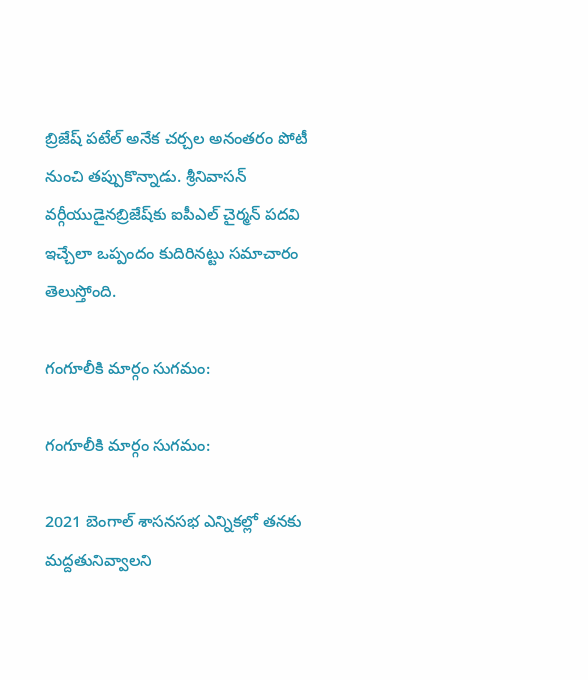బ్రిజేష్‌ పటేల్‌ అనేక చర్చల అనంతరం పోటీ నుంచి తప్పుకొన్నాడు. శ్రీనివాసన్‌ వర్గీయుడైనబ్రిజేష్‌కు ఐపీఎల్‌ చైర్మన్‌ పదవి ఇచ్చేలా ఒప్పందం కుదిరినట్టు సమాచారం తెలుస్తోంది.

గంగూలీకి మార్గం సుగమం:

గంగూలీకి మార్గం సుగమం:

2021 బెంగాల్‌ శాసనసభ ఎన్నికల్లో తనకు మద్దతునివ్వాలని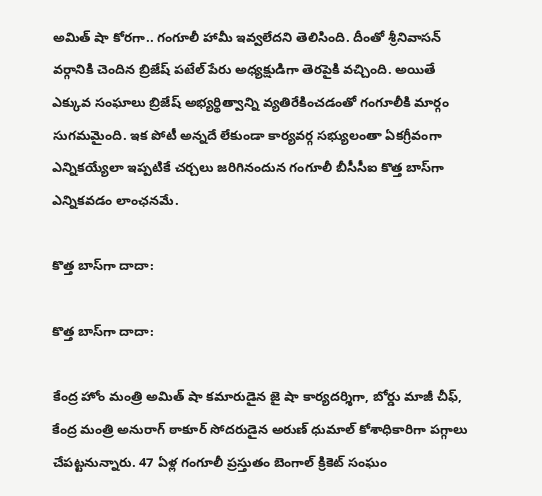అమిత్‌ షా కోరగా.. గంగూలీ హామీ ఇవ్వలేదని తెలిసింది. దీంతో శ్రీనివాసన్‌ వర్గానికి చెందిన బ్రిజేష్‌ పటేల్‌ పేరు అధ్యక్షుడిగా తెరపైకి వచ్చింది. అయితే ఎక్కువ సంఘాలు బ్రిజేష్‌ అభ్యర్థిత్వాన్ని వ్యతిరేకించడంతో గంగూలీకి మార్గం సుగమమైంది. ఇక పోటీ అన్నదే లేకుండా కార్యవర్గ సభ్యులంతా ఏకగ్రీవంగా ఎన్నికయ్యేలా ఇప్పటికే చర్చలు జరిగినందున గంగూలీ బీసీసీఐ కొత్త బాస్‌గా ఎన్నికవడం లాంఛనమే.

కొత్త బాస్‌గా దాదా:

కొత్త బాస్‌గా దాదా:

కేంద్ర హోం మంత్రి అమిత్‌ షా కమారుడైన జై షా కార్యదర్శిగా, బోర్డు మాజీ చీఫ్‌, కేంద్ర మంత్రి అనురాగ్‌ ఠాకూర్‌ సోదరుడైన అరుణ్‌ ధుమాల్‌ కోశాధికారిగా పగ్గాలు చేపట్టనున్నారు. 47 ఏళ్ల గంగూలీ ప్రస్తుతం బెంగాల్‌ క్రికెట్‌ సంఘం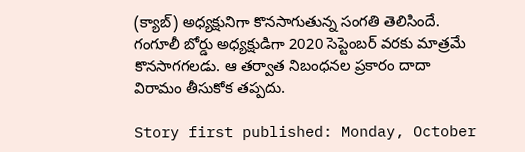(క్యాబ్‌) అధ్యక్షునిగా కొనసాగుతున్న సంగతి తెలిసిందే. గంగూలీ బోర్డు అధ్యక్షుడిగా 2020 సెప్టెంబర్ వరకు మాత్రమే కొనసాగగలడు. ఆ తర్వాత నిబంధనల ప్రకారం దాదా విరామం తీసుకోక తప్పదు.

Story first published: Monday, October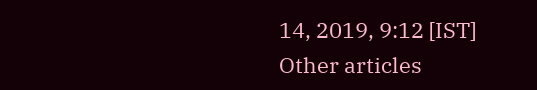14, 2019, 9:12 [IST]
Other articles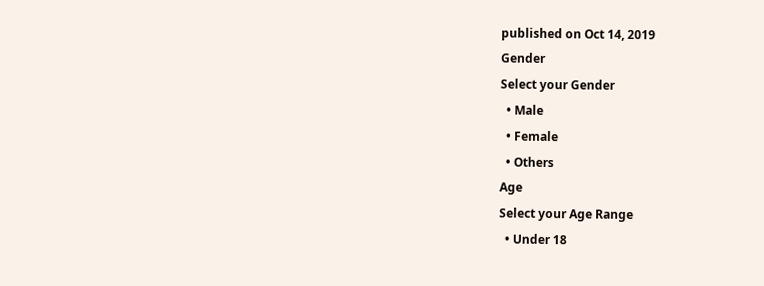published on Oct 14, 2019
Gender
Select your Gender
  • Male
  • Female
  • Others
Age
Select your Age Range
  • Under 18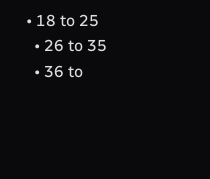• 18 to 25
  • 26 to 35
  • 36 to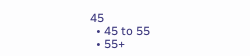45
  • 45 to 55
  • 55+